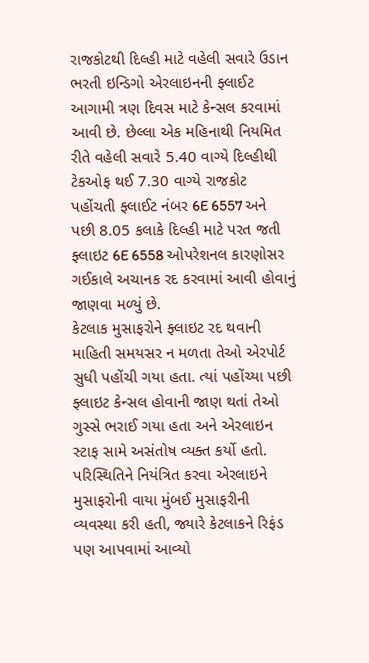રાજકોટથી દિલ્હી માટે વહેલી સવારે ઉડાન ભરતી ઇન્ડિગો એરલાઇનની ફ્લાઈટ આગામી ત્રણ દિવસ માટે કેન્સલ કરવામાં આવી છે. છેલ્લા એક મહિનાથી નિયમિત રીતે વહેલી સવારે 5.40 વાગ્યે દિલ્હીથી ટેકઓફ થઈ 7.30 વાગ્યે રાજકોટ પહોંચતી ફ્લાઈટ નંબર 6E 6557 અને પછી 8.05 કલાકે દિલ્હી માટે પરત જતી ફ્લાઇટ 6E 6558 ઓપરેશનલ કારણોસર ગઈકાલે અચાનક રદ કરવામાં આવી હોવાનું જાણવા મળ્યું છે.
કેટલાક મુસાફરોને ફ્લાઇટ રદ થવાની માહિતી સમયસર ન મળતા તેઓ એરપોર્ટ સુધી પહોંચી ગયા હતા. ત્યાં પહોંચ્યા પછી ફ્લાઇટ કેન્સલ હોવાની જાણ થતાં તેઓ ગુસ્સે ભરાઈ ગયા હતા અને એરલાઇન સ્ટાફ સામે અસંતોષ વ્યક્ત કર્યો હતો. પરિસ્થિતિને નિયંત્રિત કરવા એરલાઇને મુસાફરોની વાયા મુંબઈ મુસાફરીની વ્યવસ્થા કરી હતી, જ્યારે કેટલાકને રિફંડ પણ આપવામાં આવ્યો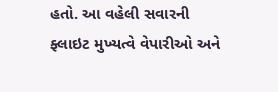હતો. આ વહેલી સવારની ફ્લાઇટ મુખ્યત્વે વેપારીઓ અને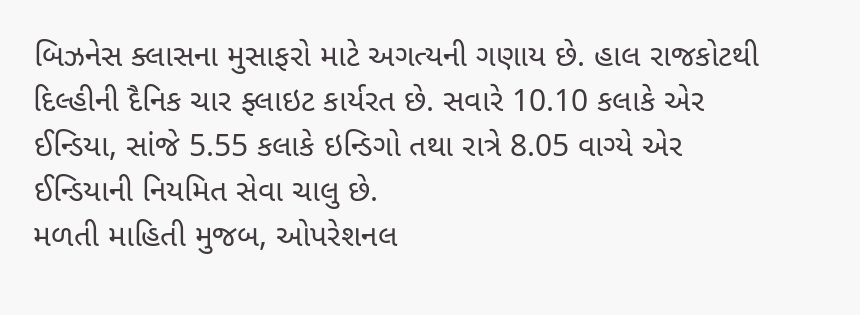બિઝનેસ ક્લાસના મુસાફરો માટે અગત્યની ગણાય છે. હાલ રાજકોટથી દિલ્હીની દૈનિક ચાર ફ્લાઇટ કાર્યરત છે. સવારે 10.10 કલાકે એર ઈન્ડિયા, સાંજે 5.55 કલાકે ઇન્ડિગો તથા રાત્રે 8.05 વાગ્યે એર ઈન્ડિયાની નિયમિત સેવા ચાલુ છે.
મળતી માહિતી મુજબ, ઓપરેશનલ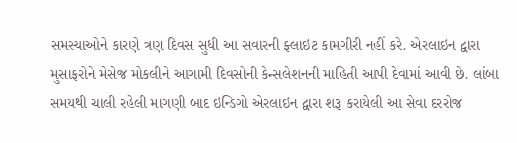સમસ્યાઓને કારણે ત્રણ દિવસ સુધી આ સવારની ફ્લાઇટ કામગીરી નહીં કરે. એરલાઇન દ્વારા મુસાફરોને મેસેજ મોકલીને આગામી દિવસોની કેન્સલેશનની માહિતી આપી દેવામાં આવી છે. લાંબા સમયથી ચાલી રહેલી માગણી બાદ ઇન્ડિગો એરલાઇન દ્વારા શરૂ કરાયેલી આ સેવા દરરોજ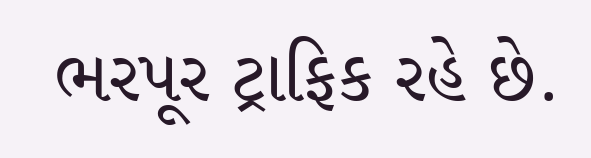ભરપૂર ટ્રાફિક રહે છે.